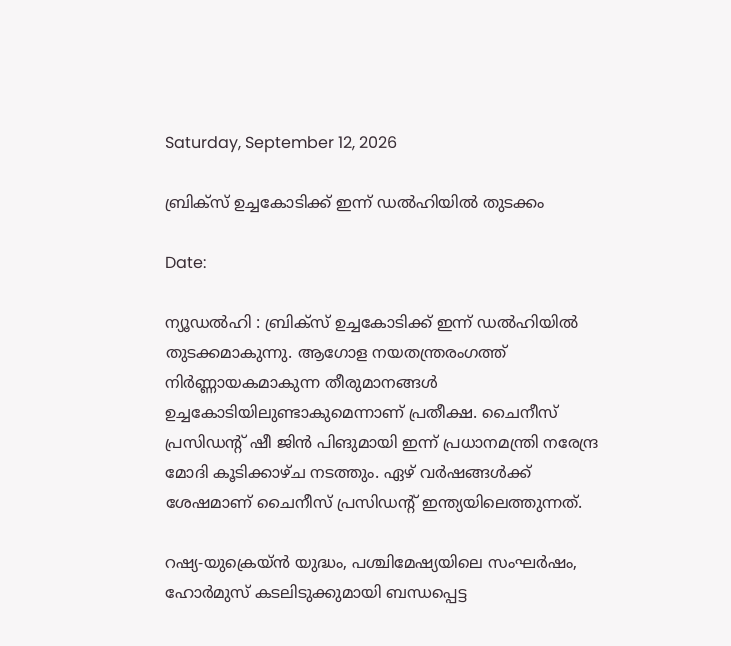Saturday, September 12, 2026

ബ്രിക്സ് ഉച്ചകോടിക്ക് ഇന്ന് ഡൽഹിയിൽ തുടക്കം

Date:

ന്യൂഡല്‍ഹി : ബ്രിക്‌സ് ഉച്ചകോടിക്ക് ഇന്ന് ഡല്‍ഹിയില്‍ തുടക്കമാകുന്നു. ആഗോള നയതന്ത്രരംഗത്ത് നിര്‍ണ്ണായകമാകുന്ന തീരുമാനങ്ങള്‍ ഉച്ചകോടിയിലുണ്ടാകുമെന്നാണ് പ്രതീക്ഷ. ചൈനീസ് പ്രസിഡന്റ് ഷീ ജിന്‍ പിങുമായി ഇന്ന് പ്രധാനമന്ത്രി നരേന്ദ്ര മോദി കൂടിക്കാഴ്ച നടത്തും. ഏഴ് വര്‍ഷങ്ങള്‍ക്ക് ശേഷമാണ് ചൈനീസ് പ്രസിഡന്റ് ഇന്ത്യയിലെത്തുന്നത്.

റഷ്യ-യുക്രെയ്ന്‍ യുദ്ധം, പശ്ചിമേഷ്യയിലെ സംഘര്‍ഷം, ഹോര്‍മുസ് കടലിടുക്കുമായി ബന്ധപ്പെട്ട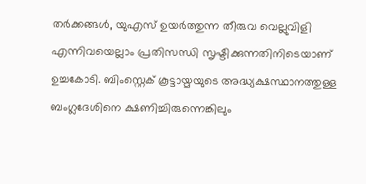തര്‍ക്കങ്ങള്‍, യുഎസ് ഉയര്‍ത്തുന്ന തീരുവ വെല്ലുവിളി എന്നിവയെല്ലാം പ്രതിസന്ധി സൃഷ്ടിക്കുന്നതിനിടെയാണ് ഉച്ചകോടി. ബിംസ്റ്റെക് കൂട്ടായ്മയുടെ അദ്ധ്യക്ഷസ്ഥാനത്തുള്ള ബംഗ്ലദേശിനെ ക്ഷണിച്ചിരുന്നെങ്കിലും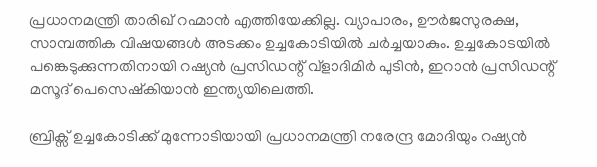പ്രധാനമന്ത്രി താരിഖ് റഹ്മാന്‍ എത്തിയേക്കില്ല. വ്യാപാരം, ഊര്‍ജസുരക്ഷ, സാമ്പത്തിക വിഷയങ്ങള്‍ അടക്കം ഉച്ചകോടിയില്‍ ചര്‍ച്ചയാകും. ഉച്ചകോടയില്‍ പങ്കെടുക്കുന്നതിനായി റഷ്യന്‍ പ്രസിഡന്റ് വ്‌ളാദിമിര്‍ പുടിന്‍, ഇറാന്‍ പ്രസിഡന്റ് മസൂദ് പെസെഷ്‌കിയാന്‍ ഇന്ത്യയിലെത്തി.

ബ്രിക്സ് ഉച്ചകോടിക്ക് മുന്നോടിയായി പ്രധാനമന്ത്രി നരേന്ദ്ര മോദിയും റഷ്യൻ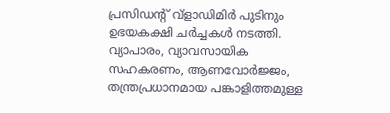പ്രസിഡന്റ് വ്‌ളാഡിമിർ പുടിനും ഉഭയകക്ഷി ചർച്ചകൾ നടത്തി. വ്യാപാരം, വ്യാവസായിക സഹകരണം, ആണവോർജ്ജം, തന്ത്രപ്രധാനമായ പങ്കാളിത്തമുള്ള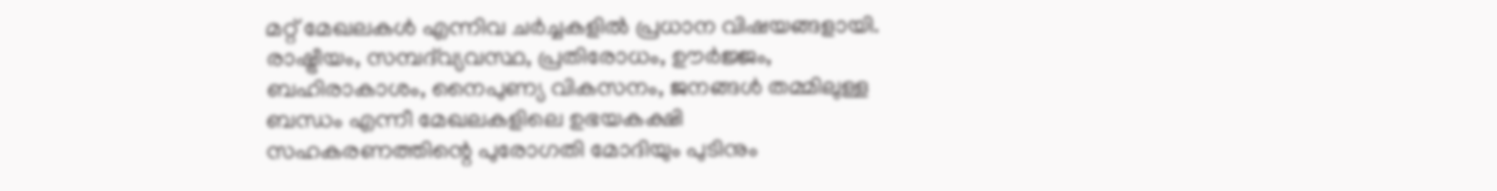മറ്റ് മേഖലകൾ എന്നിവ ചർച്ചകളിൽ പ്രധാന വിഷയങ്ങളായി. രാഷ്ട്രീയം, സമ്പദ്‌വ്യവസ്ഥ, പ്രതിരോധം, ഊർജ്ജം, ബഹിരാകാശം, നൈപുണ്യ വികസനം, ജനങ്ങൾ തമ്മിലുള്ള ബന്ധം എന്നീ മേഖലകളിലെ ഉഭയകക്ഷി സഹകരണത്തിന്റെ പുരോഗതി മോദിയും പുടിനും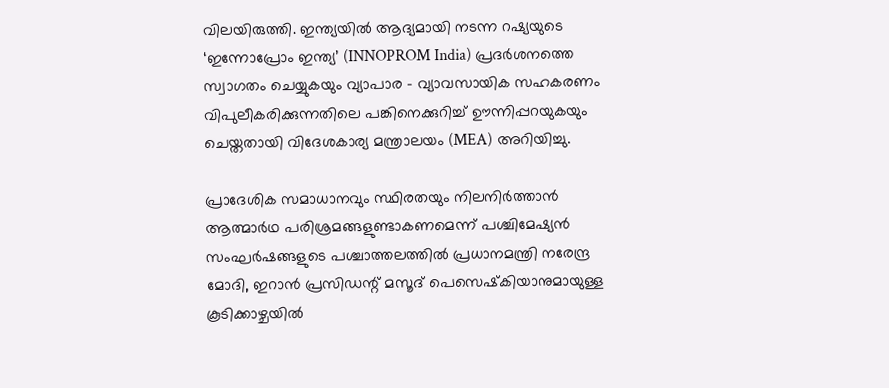വിലയിരുത്തി. ഇന്ത്യയിൽ ആദ്യമായി നടന്ന റഷ്യയുടെ ‘ഇന്നോപ്രോം ഇന്ത്യ’ (INNOPROM India) പ്രദർശനത്തെ സ്വാഗതം ചെയ്യുകയും വ്യാപാര – വ്യാവസായിക സഹകരണം വിപുലീകരിക്കുന്നതിലെ പങ്കിനെക്കുറിച്ച് ഊന്നിപ്പറയുകയും ചെയ്തതായി വിദേശകാര്യ മന്ത്രാലയം (MEA) അറിയിച്ചു.

പ്രാദേശിക സമാധാനവും സ്ഥിരതയും നിലനിര്‍ത്താന്‍ ആത്മാര്‍ഥ പരിശ്രമങ്ങളുണ്ടാകണമെന്ന് പശ്ചിമേഷ്യന്‍ സംഘര്‍ഷങ്ങളുടെ പശ്ചാത്തലത്തില്‍ പ്രധാനമന്ത്രി നരേന്ദ്ര മോദി, ഇറാന്‍ പ്രസിഡന്റ് മസൂദ് പെസെഷ്‌കിയാനുമായുള്ള കൂടിക്കാഴ്ചയില്‍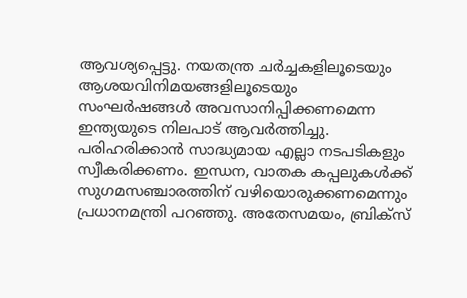ആവശ്യപ്പെട്ടു. നയതന്ത്ര ചര്‍ച്ചകളിലൂടെയും ആശയവിനിമയങ്ങളിലൂടെയും സംഘര്‍ഷങ്ങള്‍ അവസാനിപ്പിക്കണമെന്ന ഇന്ത്യയുടെ നിലപാട് ആവര്‍ത്തിച്ചു. പരിഹരിക്കാന്‍ സാദ്ധ്യമായ എല്ലാ നടപടികളും സ്വീകരിക്കണം. ഇന്ധന, വാതക കപ്പലുകള്‍ക്ക് സുഗമസഞ്ചാരത്തിന് വഴിയൊരുക്കണമെന്നും പ്രധാനമന്ത്രി പറഞ്ഞു. അതേസമയം, ബ്രിക്സ്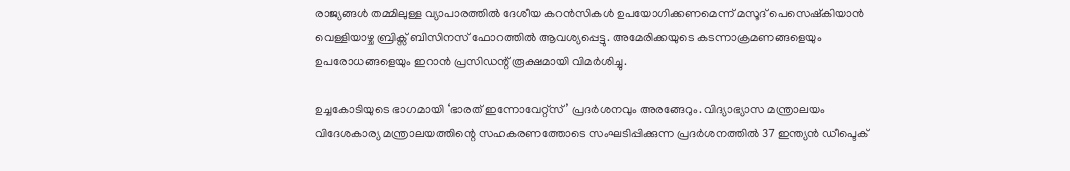രാജ്യങ്ങള്‍ തമ്മിലുള്ള വ്യാപാരത്തില്‍ ദേശീയ കറന്‍സികള്‍ ഉപയോഗിക്കണമെന്ന് മസൂദ് പെസെഷ്‌കിയാന്‍ വെള്ളിയാഴ്ച ബ്രിക്സ് ബിസിനസ് ഫോറത്തില്‍ ആവശ്യപ്പെട്ടു. അമേരിക്കയുടെ കടന്നാക്രമണങ്ങളെയും ഉപരോധങ്ങളെയും ഇറാന്‍ പ്രസിഡന്റ് രൂക്ഷമായി വിമര്‍ശിച്ചു.

ഉച്ചകോടിയുടെ ഭാഗമായി ‘ഭാരത് ഇന്നോവേറ്റ്സ്’ പ്രദര്‍ശനവും അരങ്ങേറും. വിദ്യാഭ്യാസ മന്ത്രാലയം വിദേശകാര്യ മന്ത്രാലയത്തിന്റെ സഹകരണത്തോടെ സംഘടിപ്പിക്കുന്ന പ്രദര്‍ശനത്തില്‍ 37 ഇന്ത്യന്‍ ഡീപ്ടെക്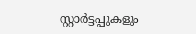സ്റ്റാര്‍ട്ടപ്പുകളും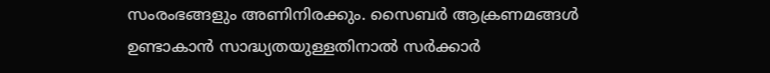സംരംഭങ്ങളും അണിനിരക്കും. സൈബര്‍ ആക്രണമങ്ങള്‍ ഉണ്ടാകാന്‍ സാദ്ധ്യതയുള്ളതിനാല്‍ സര്‍ക്കാര്‍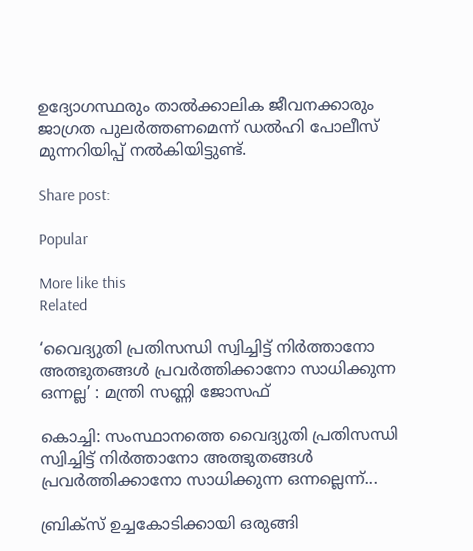ഉദ്യോഗസ്ഥരും താല്‍ക്കാലിക ജീവനക്കാരും ജാഗ്രത പുലര്‍ത്തണമെന്ന് ഡല്‍ഹി പോലീസ് മുന്നറിയിപ്പ് നല്‍കിയിട്ടുണ്ട്.

Share post:

Popular

More like this
Related

‘വൈദ്യുതി പ്രതിസന്ധി സ്വിച്ചിട്ട് നിർത്താനോ അത്ഭുതങ്ങൾ പ്രവർത്തിക്കാനോ സാധിക്കുന്ന ഒന്നല്ല’ : മന്ത്രി സണ്ണി ജോസഫ്

കൊച്ചി: സംസ്ഥാനത്തെ വൈദ്യുതി പ്രതിസന്ധി സ്വിച്ചിട്ട് നിർത്താനോ അത്ഭുതങ്ങൾ പ്രവർത്തിക്കാനോ സാധിക്കുന്ന ഒന്നല്ലെന്ന്...

ബ്രിക്‌സ് ഉച്ചകോടിക്കായി ഒരുങ്ങി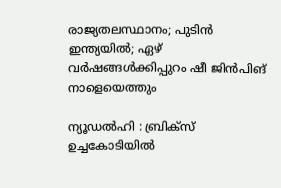രാജ്യതലസ്ഥാനം; പുടിന്‍ ഇന്ത്യയില്‍; ഏഴ് വർഷങ്ങൾക്കിപ്പുറം ഷീ ജിന്‍പിങ് നാളെയെത്തും

ന്യൂഡല്‍ഹി : ബ്രിക്‌സ് ഉച്ചകോടിയില്‍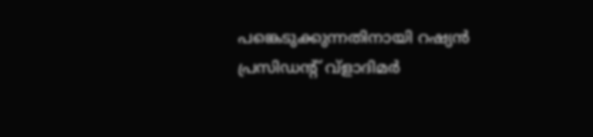പങ്കെടുക്കുന്നതിനായി റഷ്യന്‍ പ്രസിഡന്റ് വ്‌ളാദിമര്‍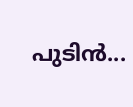പുടിന്‍...